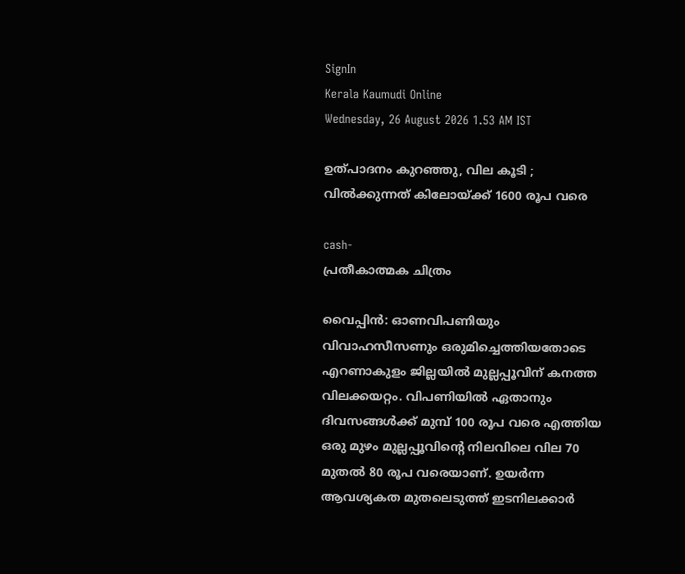SignIn
Kerala Kaumudi Online
Wednesday, 26 August 2026 1.53 AM IST

ഉത്പാദനം കുറഞ്ഞു, വില കൂടി ; വിൽക്കുന്നത് കിലോയ്ക്ക് 1600 രൂപ വരെ

cash-
പ്രതീകാത്മക ചിത്രം

വൈപ്പിൻ: ഓണവിപണിയും വിവാഹസീസണും ഒരുമിച്ചെത്തിയതോടെ എറണാകുളം ജില്ലയിൽ മുല്ലപ്പൂവിന് കനത്ത വിലക്കയറ്റം. വിപണിയിൽ ഏതാനും ദിവസങ്ങൾക്ക് മുമ്പ് 100 രൂപ വരെ എത്തിയ ഒരു മുഴം മുല്ലപ്പൂവിന്റെ നിലവിലെ വില 70 മുതൽ 80 രൂപ വരെയാണ്. ഉയർന്ന ആവശ്യകത മുതലെടുത്ത് ഇടനിലക്കാർ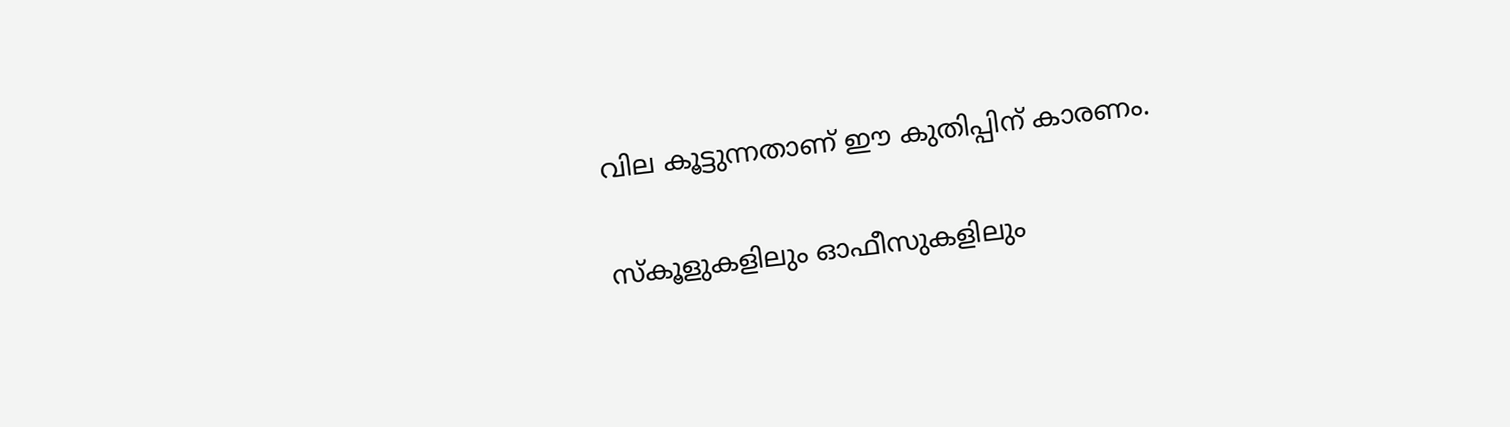വില കൂട്ടുന്നതാണ് ഈ കുതിപ്പിന് കാരണം.

സ്‌കൂളുകളിലും ഓഫീസുകളിലും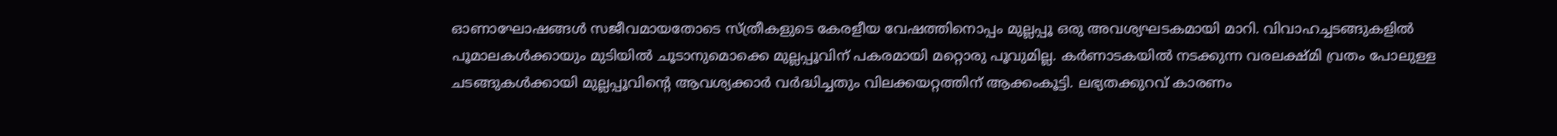ഓണാഘോഷങ്ങൾ സജീവമായതോടെ സ്ത്രീകളുടെ കേരളീയ വേഷത്തിനൊപ്പം മുല്ലപ്പൂ ഒരു അവശ്യഘടകമായി മാറി. വിവാഹച്ചടങ്ങുകളിൽ പൂമാലകൾക്കായും മുടിയിൽ ചൂടാനുമൊക്കെ മുല്ലപ്പൂവിന് പകരമായി മറ്റൊരു പൂവുമില്ല. കർണാടകയിൽ നടക്കുന്ന വരലക്ഷ്മി വ്രതം പോലുള്ള ചടങ്ങുകൾക്കായി മുല്ലപ്പൂവിന്റെ ആവശ്യക്കാർ വർദ്ധിച്ചതും വിലക്കയറ്റത്തിന് ആക്കംകൂട്ടി. ലഭ്യതക്കുറവ് കാരണം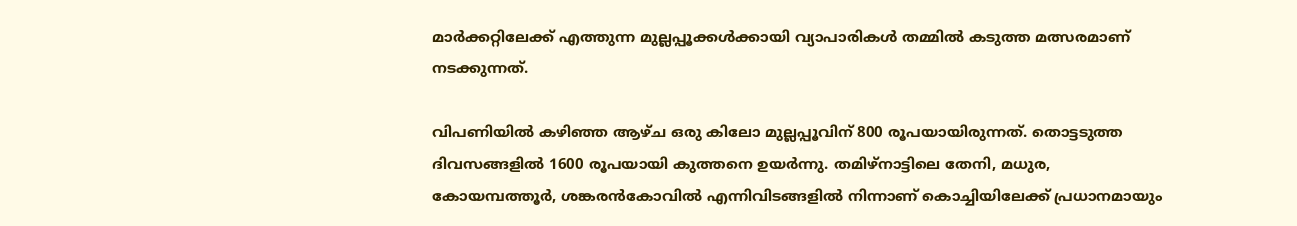മാർക്കറ്റിലേക്ക് എത്തുന്ന മുല്ലപ്പൂക്കൾക്കായി വ്യാപാരികൾ തമ്മിൽ കടുത്ത മത്സരമാണ് നടക്കുന്നത്.

വിപണിയിൽ കഴിഞ്ഞ ആഴ്ച ഒരു കിലോ മുല്ലപ്പൂവിന് 800 രൂപയായിരുന്നത്. തൊട്ടടുത്ത ദിവസങ്ങളിൽ 1600 രൂപയായി കുത്തനെ ഉയർന്നു. തമിഴ്‌നാട്ടിലെ തേനി, മധുര, കോയമ്പത്തൂർ, ശങ്കരൻകോവിൽ എന്നിവിടങ്ങളിൽ നിന്നാണ് കൊച്ചിയിലേക്ക് പ്രധാനമായും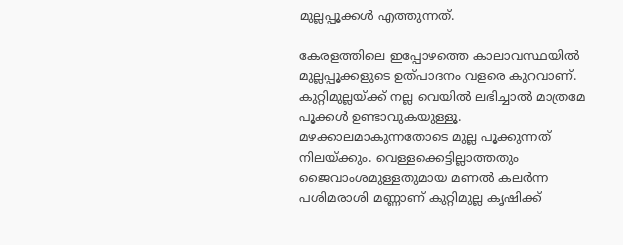മുല്ലപ്പൂക്കൾ എത്തുന്നത്.

കേരളത്തിലെ ഇപ്പോഴത്തെ കാലാവസ്ഥയിൽ മുല്ലപ്പൂക്കളുടെ ഉത്പാദനം വളരെ കുറവാണ്. കുറ്റിമുല്ലയ്ക്ക് നല്ല വെയിൽ ലഭിച്ചാൽ മാത്രമേ പൂക്കൾ ഉണ്ടാവുകയുള്ളൂ. മഴക്കാലമാകുന്നതോടെ മുല്ല പൂക്കുന്നത് നിലയ്ക്കും. വെള്ളക്കെട്ടില്ലാത്തതും ജൈവാംശമുള്ളതുമായ മണൽ കലർന്ന പശിമരാശി മണ്ണാണ് കുറ്റിമുല്ല കൃഷിക്ക്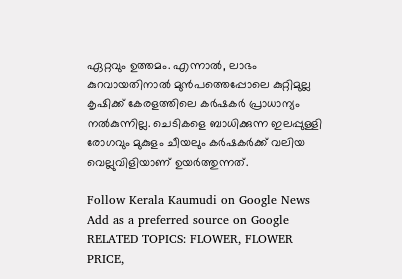ഏറ്റവും ഉത്തമം. എന്നാൽ, ലാഭം കുറവായതിനാൽ മുൻപത്തെപ്പോലെ കുറ്റിമുല്ല കൃഷിക്ക് കേരളത്തിലെ കർഷകർ പ്രാധാന്യം നൽകുന്നില്ല. ചെടികളെ ബാധിക്കുന്ന ഇലപ്പുള്ളി രോഗവും മുകുളം ചീയലും കർഷകർക്ക് വലിയ വെല്ലുവിളിയാണ് ഉയർത്തുന്നത്.

Follow Kerala Kaumudi on Google News Add as a preferred source on Google
RELATED TOPICS: FLOWER, FLOWER PRICE,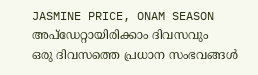JASMINE PRICE, ONAM SEASON
അപ്ഡേറ്റായിരിക്കാം ദിവസവും
ഒരു ദിവസത്തെ പ്രധാന സംഭവങ്ങൾ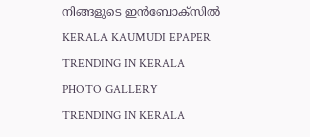നിങ്ങളുടെ ഇൻബോക്സിൽ
KERALA KAUMUDI EPAPER
TRENDING IN KERALA
PHOTO GALLERY
TRENDING IN KERALA